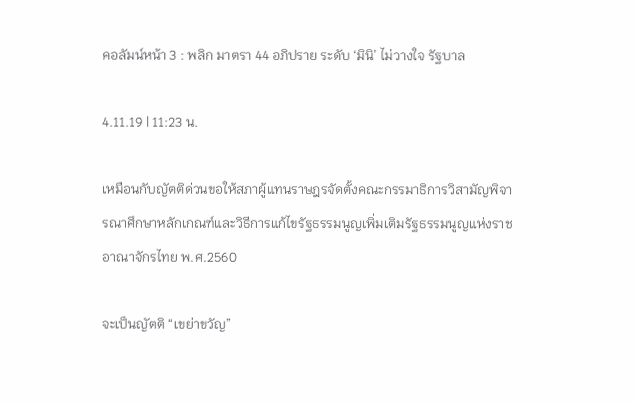คอลัมน์หน้า 3 : พลิก มาตรา 44 อภิปราย ระดับ ‘มินิ’ ไม่วางใจ รัฐบาล

4.11.19 | 11:23 น.

เหมือนกับญัตติด่วนขอให้สภาผู้แทนราษฎรจัดตั้งคณะกรรมาธิการวิสามัญพิจารณาศึกษาหลักเกณฑ์และวิธีการแก้ไขรัฐธรรมนูญเพิ่มเติมรัฐธรรมนูญแห่งราชอาณาจักรไทย พ.ศ.2560

จะเป็นญัตติ “เขย่าขวัญ”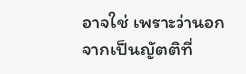อาจใช่ เพราะว่านอกจากเป็นญัตติที่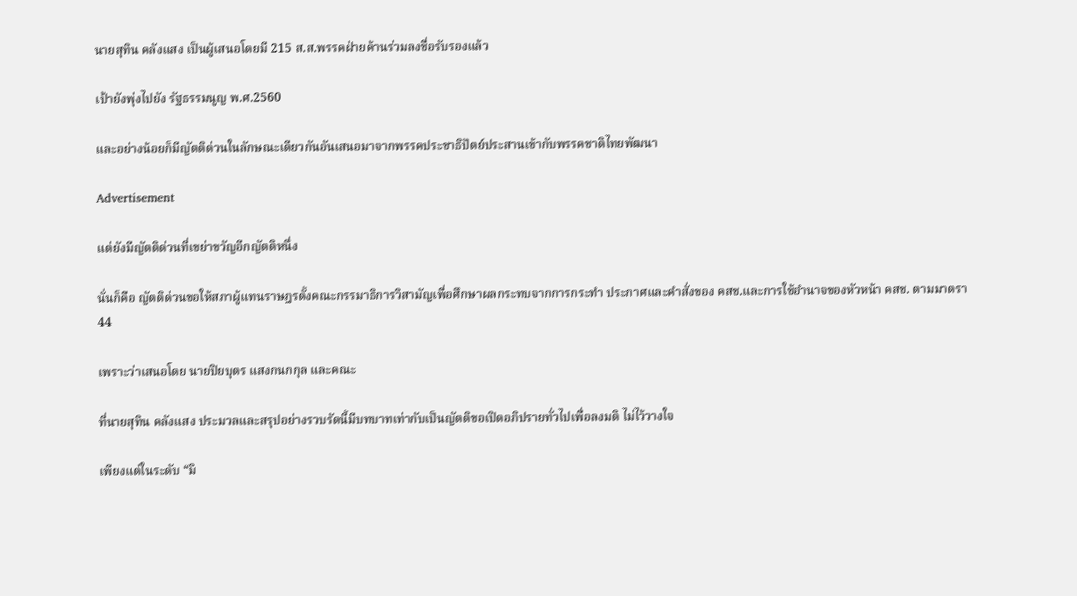นายสุทิน คลังแสง เป็นผู้เสนอโดยมี 215 ส.ส.พรรคฝ่ายค้านร่วมลงชื่อรับรองแล้ว

เป้ายังพุ่งไปยัง รัฐธรรมนูญ พ.ศ.2560

และอย่างน้อยก็มีญัตติด่วนในลักษณะเดียวกันอันเสนอมาจากพรรคประชาธิปัตย์ประสานเข้ากับพรรคชาติไทยพัฒนา

Advertisement

แต่ยังมีญัตติด่วนที่เขย่าขวัญอีกญัตติหนึ่ง

นั่นก็คือ ญัตติด่วนขอให้สภาผู้แทนราษฎรตั้งคณะกรรมาธิการวิสามัญเพื่อศึกษาผลกระทบจากการกระทำ ประกาศและคำสั่งของ คสช.และการใช้อำนาจของหัวหน้า คสช. ตามมาตรา 44

เพราะว่าเสนอโดย นายปิยบุตร แสงกนกกุล และคณะ

ที่นายสุทิน คลังแสง ประมวลและสรุปอย่างรวบรัดนี้มีบทบาทเท่ากับเป็นญัตติขอเปิดอภิปรายทั่วไปเพื่อลงมติ ไม่ไว้วางใจ

เพียงแต่ในระดับ “มิ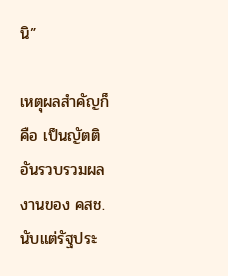นิ”

เหตุผลสำคัญก็คือ เป็นญัตติอันรวบรวมผลงานของ คสช.นับแต่รัฐประ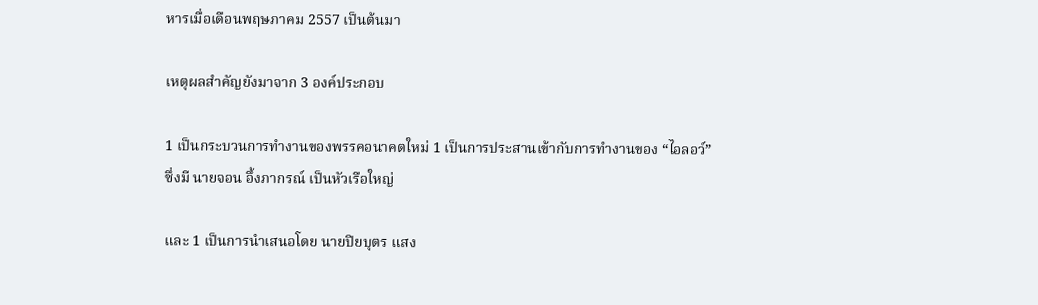หารเมื่อเดือนพฤษภาคม 2557 เป็นต้นมา

เหตุผลสำคัญยังมาจาก 3 องค์ประกอบ

1 เป็นกระบวนการทำงานของพรรคอนาคตใหม่ 1 เป็นการประสานเข้ากับการทำงานของ “ไอลอว์” ซึ่งมี นายจอน อึ้งภากรณ์ เป็นหัวเรือใหญ่

และ 1 เป็นการนำเสนอโดย นายปิยบุตร แสง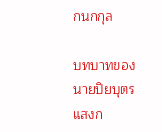กนกกุล

บทบาทของ นายปิยบุตร แสงก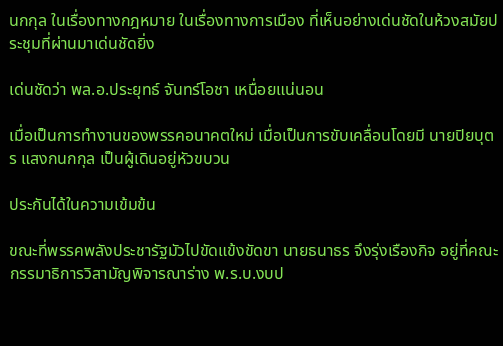นกกุล ในเรื่องทางกฎหมาย ในเรื่องทางการเมือง ที่เห็นอย่างเด่นชัดในห้วงสมัยประชุมที่ผ่านมาเด่นชัดยิ่ง

เด่นชัดว่า พล.อ.ประยุทธ์ จันทร์โอชา เหนื่อยแน่นอน

เมื่อเป็นการทำงานของพรรคอนาคตใหม่ เมื่อเป็นการขับเคลื่อนโดยมี นายปิยบุตร แสงกนกกุล เป็นผู้เดินอยู่หัวขบวน

ประกันได้ในความเข้มข้น

ขณะที่พรรคพลังประชารัฐมัวไปขัดแข้งขัดขา นายธนาธร จึงรุ่งเรืองกิจ อยู่ที่คณะกรรมาธิการวิสามัญพิจารณาร่าง พ.ร.บ.งบป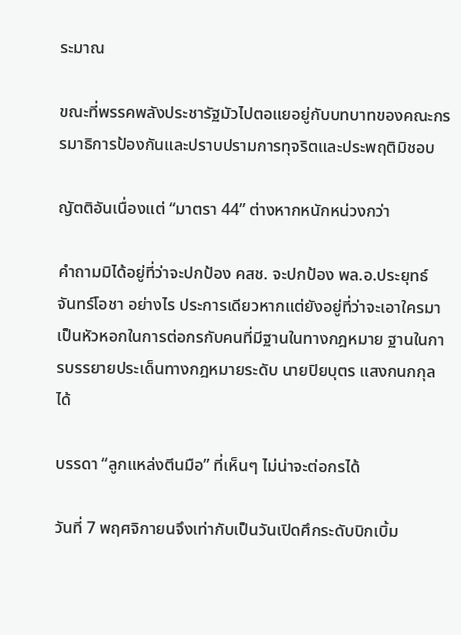ระมาณ

ขณะที่พรรคพลังประชารัฐมัวไปตอแยอยู่กับบทบาทของคณะกรรมาธิการป้องกันและปราบปรามการทุจริตและประพฤติมิชอบ

ญัตติอันเนื่องแต่ “มาตรา 44” ต่างหากหนักหน่วงกว่า

คำถามมิได้อยู่ที่ว่าจะปกป้อง คสช. จะปกป้อง พล.อ.ประยุทธ์ จันทร์โอชา อย่างไร ประการเดียวหากแต่ยังอยู่ที่ว่าจะเอาใครมาเป็นหัวหอกในการต่อกรกับคนที่มีฐานในทางกฎหมาย ฐานในการบรรยายประเด็นทางกฎหมายระดับ นายปิยบุตร แสงกนกกุล ได้

บรรดา “ลูกแหล่งตีนมือ” ที่เห็นๆ ไม่น่าจะต่อกรได้

วันที่ 7 พฤศจิกายนจึงเท่ากับเป็นวันเปิดศึกระดับบิกเบิ้ม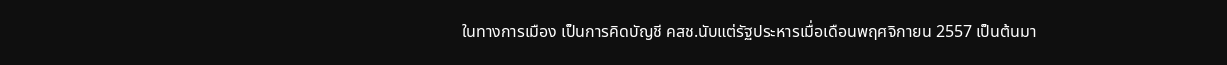ในทางการเมือง เป็นการคิดบัญชี คสช.นับแต่รัฐประหารเมื่อเดือนพฤศจิกายน 2557 เป็นต้นมา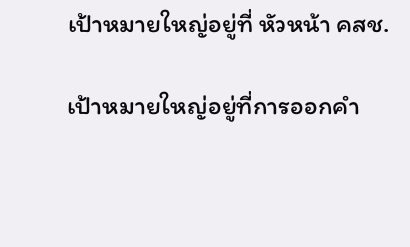เป้าหมายใหญ่อยู่ที่ หัวหน้า คสช.

เป้าหมายใหญ่อยู่ที่การออกคำ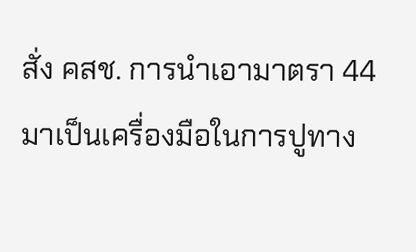สั่ง คสช. การนำเอามาตรา 44 มาเป็นเครื่องมือในการปูทาง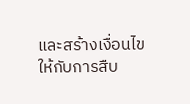และสร้างเงื่อนไขให้กับการสืบ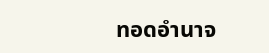ทอดอำนาจ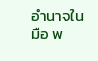อำนาจในมือ พ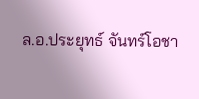ล.อ.ประยุทธ์ จันทร์โอชา